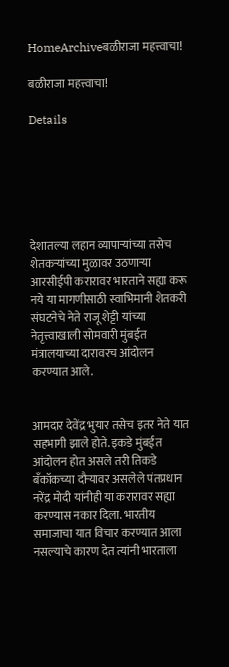HomeArchiveबळीराजा महत्त्वाचा!

बळीराजा महत्त्वाचा!

Details






देशातल्या लहान व्यापाऱ्यांच्या तसेच शेतकऱ्यांच्या मुळावर उठणाऱ्या आरसीईपी करारावर भारताने सह्या करू नये या मागणीसाठी स्वाभिमानी शेतकरी संघटनेचे नेते राजू शेट्टी यांच्या नेतृत्त्वाखाली सोमवारी मुंबईत मंत्रालयाच्या दारावरच आंदोलन करण्यात आले.


आमदार देवेंद्र भुयार तसेच इतर नेते यात सहभागी झाले होते. इकडे मुंबईत आंदोलन होत असले तरी तिकडे बँकॉकच्या दौऱ्यावर असलेले पंतप्रधान नरेंद्र मोदी यांनीही या करारावर सह्या करण्यास नकार दिला. भारतीय समाजाचा यात विचार करण्यात आला नसल्याचे कारण देत त्यांनी भारताला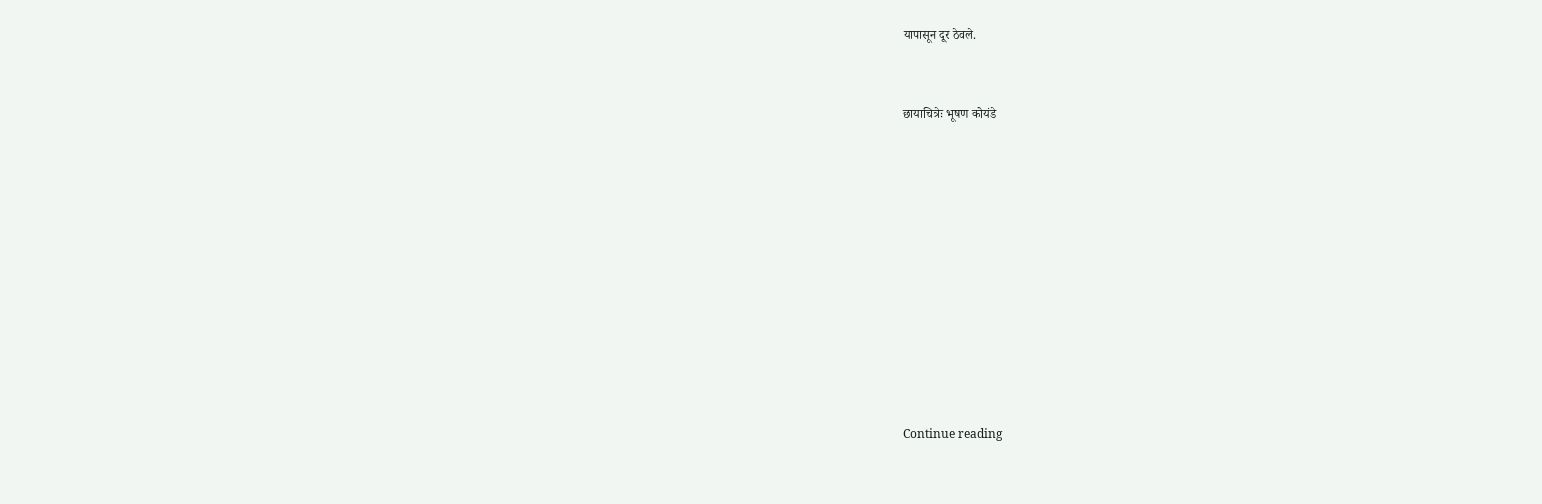यापासून दूर ठेवले.


छायाचित्रेः भूषण कोयंडे











Continue reading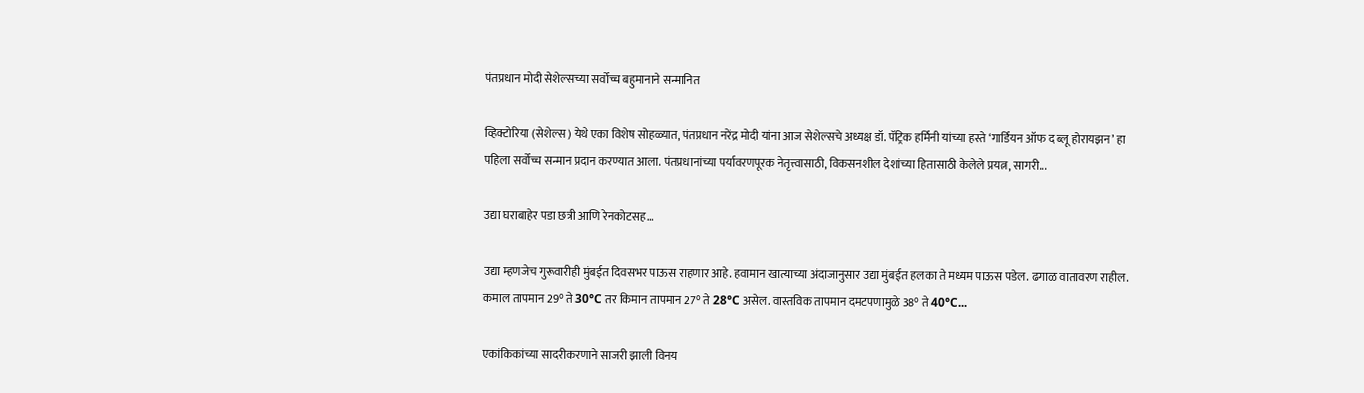पंतप्रधान मोदी सेशेल्सच्या सर्वोच्च बहुमानाने सन्मानित

व्हिक्टोरिया (सेशेल्स) येथे एका विशेष सोहळ्यात, पंतप्रधान नरेंद्र मोदी यांना आज सेशेल्सचे अध्यक्ष डॉ. पॅट्रिक हर्मिनी यांच्या हस्ते ‘गार्डियन ऑफ द ब्लू होरायझन’ हा पहिला सर्वोच्च सन्मान प्रदान करण्यात आला. पंतप्रधानांच्या पर्यावरणपूरक नेतृत्त्वासाठी, विकसनशील देशांच्या हितासाठी केलेले प्रयत्न, सागरी...

उद्या घराबाहेर पडा छत्री आणि रेनकोटसह…

उद्या म्हणजेच गुरूवारीही मुंबईत दिवसभर पाऊस राहणार आहे. हवामान खात्याच्या अंदाजानुसार उद्या मुंबईत हलका ते मध्यम पाऊस पडेल. ढगाळ वातावरण राहील. कमाल तापमान 29° ते 30°C तर किमान तापमान 27° ते 28°C असेल. वास्तविक तापमान दमटपणामुळे 38° ते 40°C...

एकांकिकांच्या सादरीकरणाने साजरी झाली विनय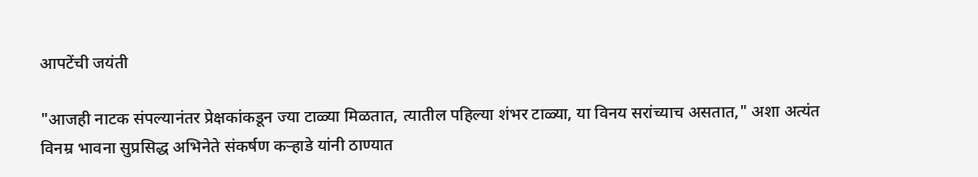आपटेंची जयंती

"आजही नाटक संपल्यानंतर प्रेक्षकांकडून ज्या टाळ्या मिळतात, त्यातील पहिल्या शंभर टाळ्या, या विनय सरांच्याच असतात," अशा अत्यंत विनम्र भावना सुप्रसिद्ध अभिनेते संकर्षण कऱ्हाडे यांनी ठाण्यात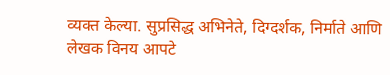व्यक्त केल्या. सुप्रसिद्ध अभिनेते, दिग्दर्शक, निर्माते आणि लेखक विनय आपटे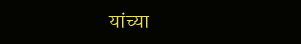यांच्या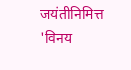जयंतीनिमित्त 'विनय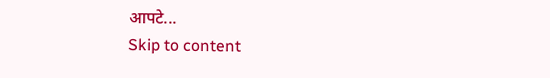आपटे...
Skip to content